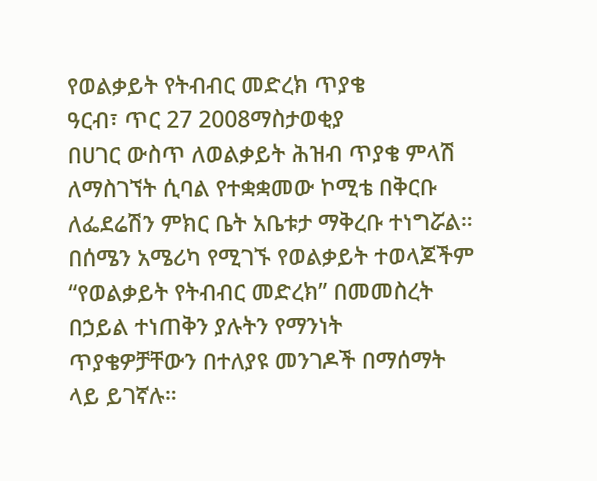የወልቃይት የትብብር መድረክ ጥያቄ
ዓርብ፣ ጥር 27 2008ማስታወቂያ
በሀገር ውስጥ ለወልቃይት ሕዝብ ጥያቄ ምላሽ ለማስገኘት ሲባል የተቋቋመው ኮሚቴ በቅርቡ ለፌደሬሽን ምክር ቤት አቤቱታ ማቅረቡ ተነግሯል። በሰሜን አሜሪካ የሚገኙ የወልቃይት ተወላጆችም “የወልቃይት የትብብር መድረክ” በመመስረት በኃይል ተነጠቅን ያሉትን የማንነት ጥያቄዎቻቸውን በተለያዩ መንገዶች በማሰማት ላይ ይገኛሉ።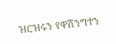ዝርዝሩን የዋሽንግተን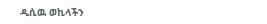ዲሲዉ ወኪላችን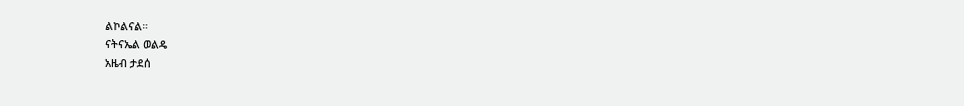ልኮልናል።
ናትናኤል ወልዴ
አዜብ ታደሰ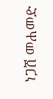ነጋሽ መሐመድ